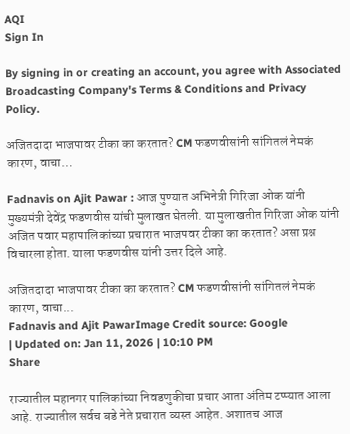AQI
Sign In

By signing in or creating an account, you agree with Associated Broadcasting Company's Terms & Conditions and Privacy Policy.

अजितदादा भाजपावर टीका का करतात? CM फडणवीसांनी सांगितलं नेमकं कारण, वाचा…

Fadnavis on Ajit Pawar : आज पुण्यात अभिनेत्री गिरिजा ओक यांनी मुख्यमंत्री देवेंद्र फडणवीस यांची मुलाखत घेतली. या मुलाखतीत गिरिजा ओक यांनी अजित पवार महापालिकांच्या प्रचारात भाजपवर टीका का करतात? असा प्रश्न विचारला होता. याला फडणवीस यांनी उत्तर दिले आहे.

अजितदादा भाजपावर टीका का करतात? CM फडणवीसांनी सांगितलं नेमकं कारण, वाचा...
Fadnavis and Ajit PawarImage Credit source: Google
| Updated on: Jan 11, 2026 | 10:10 PM
Share

राज्यातील महानगर पालिकांच्या निवडणुकीचा प्रचार आता अंतिम टप्प्यात आला आहे. राज्यातील सर्वच बडे नेते प्रचारात व्यस्त आहेत. अशातच आज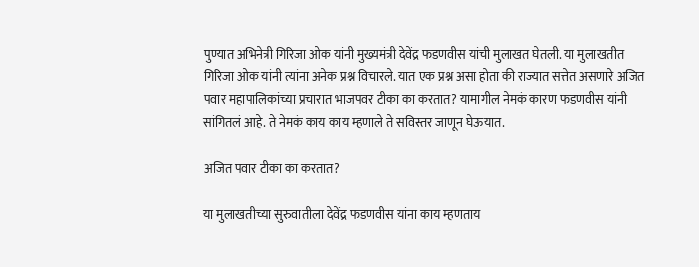पुण्यात अभिनेत्री गिरिजा ओक यांनी मुख्यमंत्री देवेंद्र फडणवीस यांची मुलाखत घेतली. या मुलाखतीत गिरिजा ओक यांनी त्यांना अनेक प्रश्न विचारले. यात एक प्रश्न असा होता की राज्यात सत्तेत असणारे अजित पवार महापालिकांच्या प्रचारात भाजपवर टीका का करतात? यामागील नेमकं कारण फडणवीस यांनी सांगितलं आहे. ते नेमकं काय काय म्हणाले ते सविस्तर जाणून घेऊयात.

अजित पवार टीका का करतात?

या मुलाखतीच्या सुरुवातीला देवेंद्र फडणवीस यांना काय म्हणताय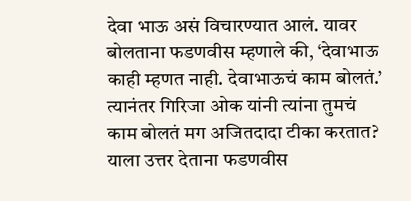देवा भाऊ असं विचारण्यात आलं. यावर बोलताना फडणवीस म्हणाले की, ‘देवाभाऊ काही म्हणत नाही. देवाभाऊचं काम बोलतं.’ त्यानंतर गिरिजा ओक यांनी त्यांना तुमचं काम बोलतं मग अजितदादा टीका करतात? याला उत्तर देताना फडणवीस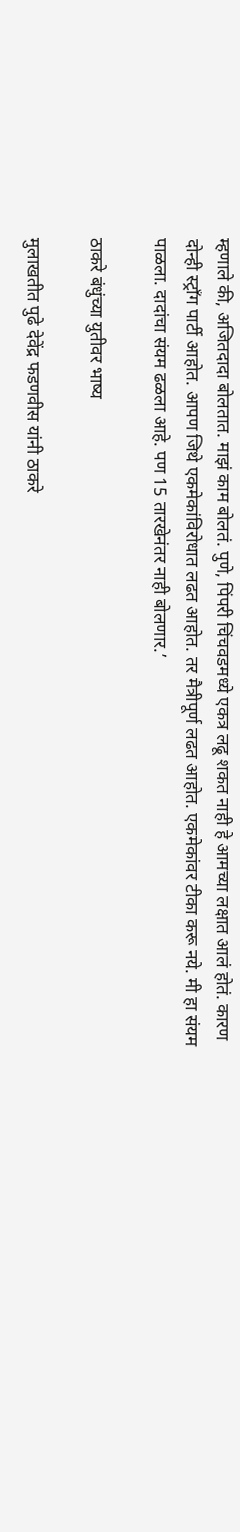म्हणाले की, अजितदादा बोलतात. माझं काम बोलतं. पुणे, पिंपरी चिंचवडमध्ये एकत्र लढू शकत नाही हे आमच्या लक्षात आलं होतं. कारण दोन्ही स्ट्रॉंग पार्टी आहोत. आपण जिथे एकमेकांविरोधात लढत आहोत. तर मैत्रीपूर्ण लढत आहोत. एकमेकांवर टीका करू नये. मी हा संयम पाळला. दादांचा संयम ढळला आहे. पण 15 तारखेनंतर नाही बोलणार.’

ठाकरे बंधुंच्या युतीवर भाष्य

मुलाखतीत पुढे देवेंद्र फडणवीस यांनी ठाकरे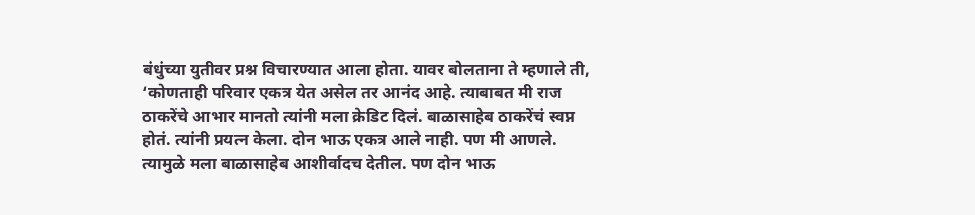बंधुंच्या युतीवर प्रश्न विचारण्यात आला होता. यावर बोलताना ते म्हणाले ती, ‘कोणताही परिवार एकत्र येत असेल तर आनंद आहे. त्याबाबत मी राज ठाकरेंचे आभार मानतो त्यांनी मला क्रेडिट दिलं. बाळासाहेब ठाकरेंचं स्वप्न होतं. त्यांनी प्रयत्न केला. दोन भाऊ एकत्र आले नाही. पण मी आणले. त्यामुळे मला बाळासाहेब आशीर्वादच देतील. पण दोन भाऊ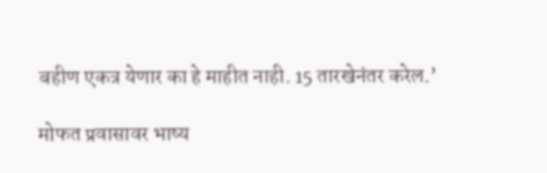बहीण एकत्र येणार का हे माहीत नाही. 15 तारखेनंतर करेल.’

मोफत प्रवासावर भाष्य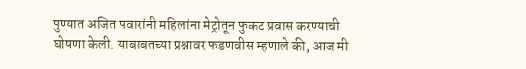पुण्यात अजित पवारांनी महिलांना मेट्रोतून फुकट प्रवास करण्याची घोषणा केली. याबाबतच्या प्रश्नावर फडणवीस म्हणाले की, आज मी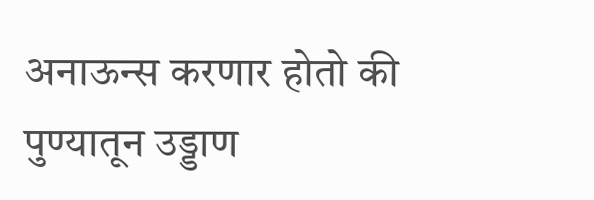अनाऊन्स करणार होतो की पुण्यातून उड्डाण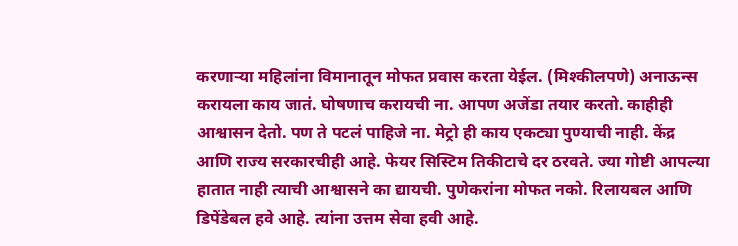करणाऱ्या महिलांना विमानातून मोफत प्रवास करता येईल. (मिश्कीलपणे) अनाऊन्स करायला काय जातं. घोषणाच करायची ना. आपण अजेंडा तयार करतो. काहीही आश्वासन देतो. पण ते पटलं पाहिजे ना. मेट्रो ही काय एकट्या पुण्याची नाही. केंद्र आणि राज्य सरकारचीही आहे. फेयर सिस्टिम तिकीटाचे दर ठरवते. ज्या गोष्टी आपल्या हातात नाही त्याची आश्वासने का द्यायची. पुणेकरांना मोफत नको. रिलायबल आणि डिपेंडेबल हवे आहे. त्यांना उत्तम सेवा हवी आहे.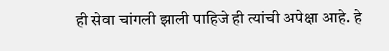ही सेवा चांगली झाली पाहिजे ही त्यांची अपेक्षा आहे. हे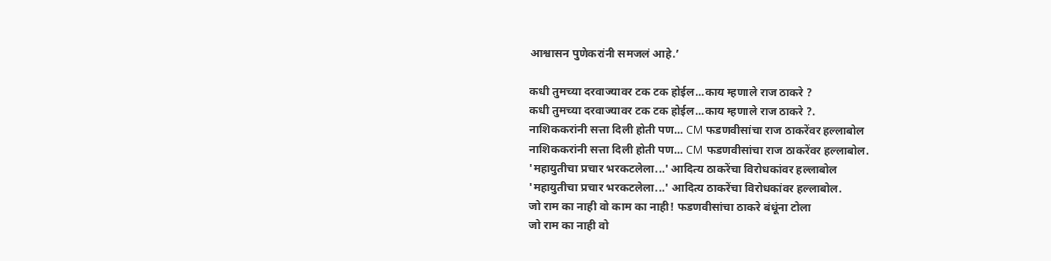आश्वासन पुणेकरांनी समजलं आहे.’

कधी तुमच्या दरवाज्यावर टक टक होईल...काय म्हणाले राज ठाकरे ?
कधी तुमच्या दरवाज्यावर टक टक होईल...काय म्हणाले राज ठाकरे ?.
नाशिककरांनी सत्ता दिली होती पण... CM फडणवीसांचा राज ठाकरेंवर हल्लाबोल
नाशिककरांनी सत्ता दिली होती पण... CM फडणवीसांचा राज ठाकरेंवर हल्लाबोल.
'महायुतीचा प्रचार भरकटलेला...' आदित्य ठाकरेंचा विरोधकांवर हल्लाबोल
'महायुतीचा प्रचार भरकटलेला...' आदित्य ठाकरेंचा विरोधकांवर हल्लाबोल.
जो राम का नाही वो काम का नाही! फडणवीसांचा ठाकरे बंधूंना टोला
जो राम का नाही वो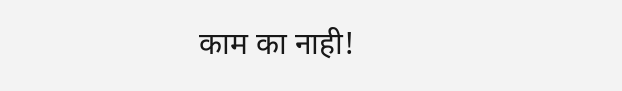काम का नाही!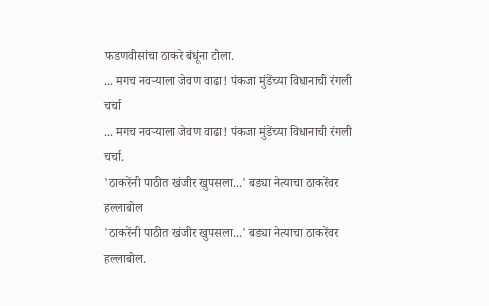फडणवीसांचा ठाकरे बंधूंना टोला.
... मगच नवऱ्याला जेवण वाढा! पंकजा मुंडेंच्या विधानाची रंगली चर्चा
... मगच नवऱ्याला जेवण वाढा! पंकजा मुंडेंच्या विधानाची रंगली चर्चा.
'ठाकरेंनी पाठीत खंजीर खुपसला...' बड्या नेत्याचा ठाकरेंवर हल्लाबोल
'ठाकरेंनी पाठीत खंजीर खुपसला...' बड्या नेत्याचा ठाकरेंवर हल्लाबोल.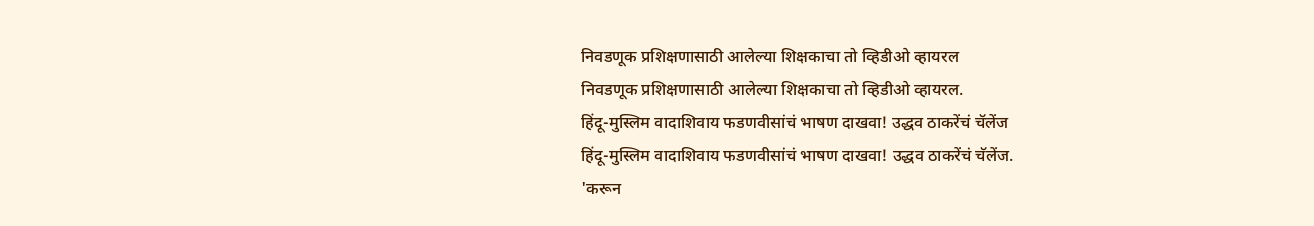निवडणूक प्रशिक्षणासाठी आलेल्या शिक्षकाचा तो व्हिडीओ व्हायरल
निवडणूक प्रशिक्षणासाठी आलेल्या शिक्षकाचा तो व्हिडीओ व्हायरल.
हिंदू-मुस्लिम वादाशिवाय फडणवीसांचं भाषण दाखवा! उद्धव ठाकरेंचं चॅलेंज
हिंदू-मुस्लिम वादाशिवाय फडणवीसांचं भाषण दाखवा! उद्धव ठाकरेंचं चॅलेंज.
'करून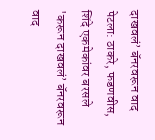दाखवलं’ बॅनरवरून वाद पेटला: ठाकरे, फडणवीस, शिंदे एकमेकांवर बरसले
'करून दाखवलं’ बॅनरवरून वाद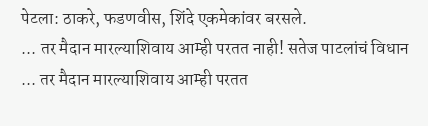पेटला: ठाकरे, फडणवीस, शिंदे एकमेकांवर बरसले.
... तर मैदान मारल्याशिवाय आम्ही परतत नाही! सतेज पाटलांचं विधान
... तर मैदान मारल्याशिवाय आम्ही परतत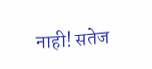नाही! सतेज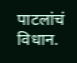पाटलांचं विधान.